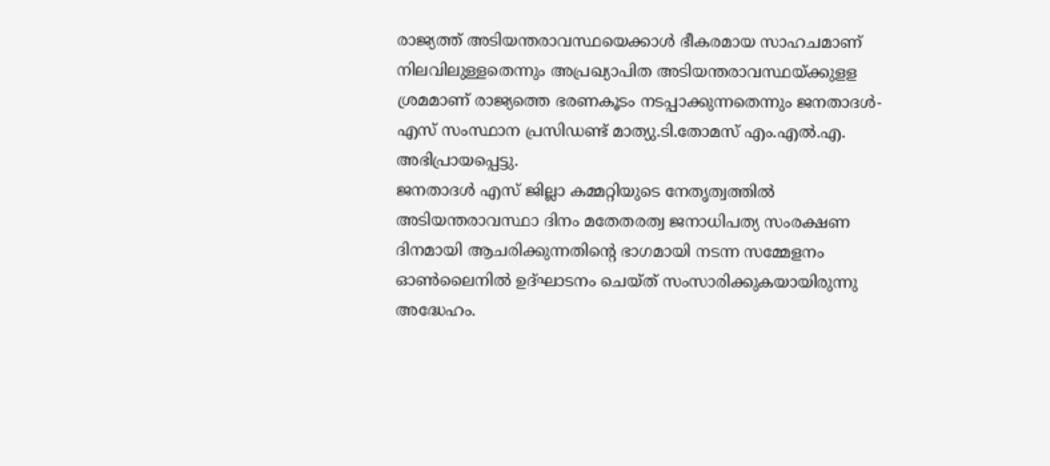രാജ്യത്ത് അടിയന്തരാവസ്ഥയെക്കാൾ ഭീകരമായ സാഹചമാണ് നിലവിലുള്ളതെന്നും അപ്രഖ്യാപിത അടിയന്തരാവസ്ഥയ്ക്കുളള ശ്രമമാണ് രാജ്യത്തെ ഭരണകൂടം നടപ്പാക്കുന്നതെന്നും ജനതാദൾ-എസ് സംസ്ഥാന പ്രസിഡണ്ട് മാത്യു.ടി.തോമസ് എം.എൽ.എ. അഭിപ്രായപ്പെട്ടു.
ജനതാദൾ എസ് ജില്ലാ കമ്മറ്റിയുടെ നേതൃത്വത്തിൽ അടിയന്തരാവസ്ഥാ ദിനം മതേതരത്വ ജനാധിപത്യ സംരക്ഷണ ദിനമായി ആചരിക്കുന്നതിൻ്റെ ഭാഗമായി നടന്ന സമ്മേളനം ഓൺലൈനിൽ ഉദ്ഘാടനം ചെയ്ത് സംസാരിക്കുകയായിരുന്നു അദ്ധേഹം.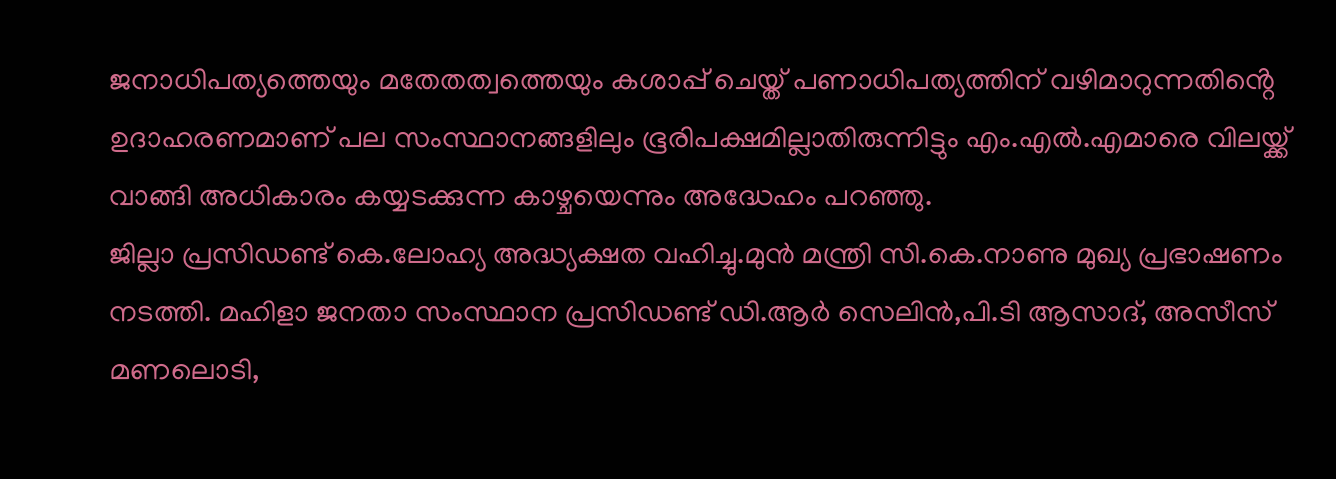ജനാധിപത്യത്തെയും മതേതത്വത്തെയും കശാപ്പ് ചെയ്ത് പണാധിപത്യത്തിന് വഴിമാറുന്നതിൻ്റെ ഉദാഹരണമാണ് പല സംസ്ഥാനങ്ങളിലും ഭൂരിപക്ഷമില്ലാതിരുന്നിട്ടും എം.എൽ.എമാരെ വിലയ്ക്ക് വാങ്ങി അധികാരം കയ്യടക്കുന്ന കാഴ്ചയെന്നും അദ്ധേഹം പറഞ്ഞു.
ജില്ലാ പ്രസിഡണ്ട് കെ.ലോഹ്യ അദ്ധ്യക്ഷത വഹിച്ചു.മുൻ മന്ത്രി സി.കെ.നാണു മുഖ്യ പ്രഭാഷണം നടത്തി. മഹിളാ ജനതാ സംസ്ഥാന പ്രസിഡണ്ട് ഡി.ആർ സെലിൻ,പി.ടി ആസാദ്, അസീസ് മണലൊടി,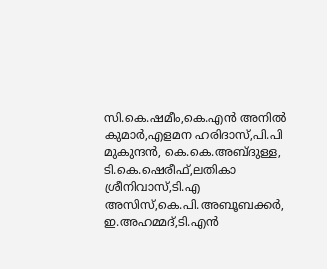സി.കെ.ഷമീം,കെ.എൻ അനിൽ കുമാർ,എളമന ഹരിദാസ്,പി.പി മുകുന്ദൻ, കെ.കെ.അബ്ദുള്ള, ടി.കെ.ഷെരീഫ്,ലതികാ ശ്രീനിവാസ്,ടി.എ അസിസ്,കെ.പി.അബൂബക്കർ, ഇ.അഹമ്മദ്,ടി.എൻ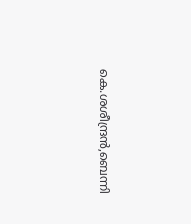കെ.ശശീന്ദ്രൻ,ബെന്നി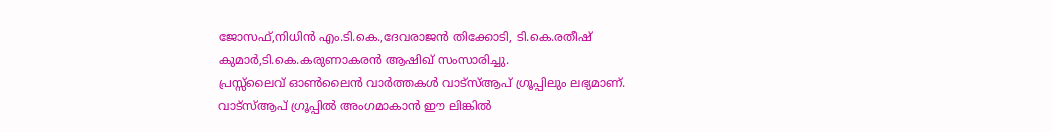ജോസഫ്,നിധിൻ എം.ടി.കെ.,ദേവരാജൻ തിക്കോടി, ടി.കെ.രതീഷ് കുമാർ,ടി.കെ.കരുണാകരൻ ആഷിഖ് സംസാരിച്ചു.
പ്രസ്സ്ലൈവ് ഓൺലൈൻ വാർത്തകൾ വാട്സ്ആപ് ഗ്രൂപ്പിലും ലഭ്യമാണ്. വാട്സ്ആപ് ഗ്രൂപ്പിൽ അംഗമാകാൻ ഈ ലിങ്കിൽ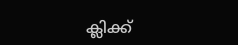ക്ലിക്ക്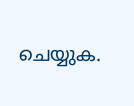ചെയ്യുക.